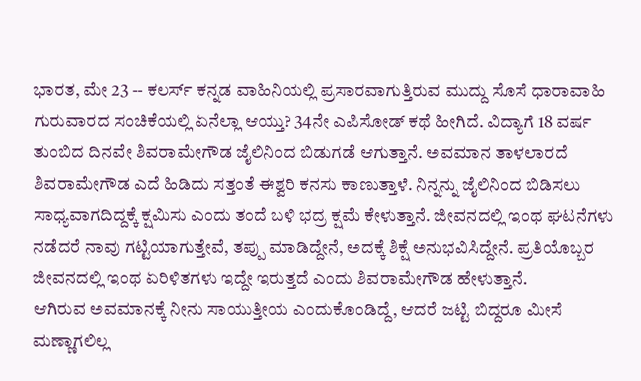ಭಾರತ, ಮೇ 23 -- ಕಲರ್ಸ್ ಕನ್ನಡ ವಾಹಿನಿಯಲ್ಲಿ ಪ್ರಸಾರವಾಗುತ್ತಿರುವ ಮುದ್ದು ಸೊಸೆ ಧಾರಾವಾಹಿ ಗುರುವಾರದ ಸಂಚಿಕೆಯಲ್ಲಿ ಏನೆಲ್ಲಾ ಆಯ್ತು? 34ನೇ ಎಪಿಸೋಡ್ ಕಥೆ ಹೀಗಿದೆ. ವಿದ್ಯಾಗೆ 18 ವರ್ಷ ತುಂಬಿದ ದಿನವೇ ಶಿವರಾಮೇಗೌಡ ಜೈಲಿನಿಂದ ಬಿಡುಗಡೆ ಆಗುತ್ತಾನೆ. ಅವಮಾನ ತಾಳಲಾರದೆ ಶಿವರಾಮೇಗೌಡ ಎದೆ ಹಿಡಿದು ಸತ್ತಂತೆ ಈಶ್ವರಿ ಕನಸು ಕಾಣುತ್ತಾಳೆ. ನಿನ್ನನ್ನು ಜೈಲಿನಿಂದ ಬಿಡಿಸಲು ಸಾಧ್ಯವಾಗದಿದ್ದಕ್ಕೆ ಕ್ಷಮಿಸು ಎಂದು ತಂದೆ ಬಳಿ ಭದ್ರ ಕ್ಷಮೆ ಕೇಳುತ್ತಾನೆ. ಜೀವನದಲ್ಲಿ ಇಂಥ ಘಟನೆಗಳು ನಡೆದರೆ ನಾವು ಗಟ್ಟಿಯಾಗುತ್ತೇವೆ, ತಪ್ಪು ಮಾಡಿದ್ದೇನೆ, ಅದಕ್ಕೆ ಶಿಕ್ಷೆ ಅನುಭವಿಸಿದ್ದೇನೆ. ಪ್ರತಿಯೊಬ್ಬರ ಜೀವನದಲ್ಲಿ ಇಂಥ ಏರಿಳಿತಗಳು ಇದ್ದೇ ಇರುತ್ತದೆ ಎಂದು ಶಿವರಾಮೇಗೌಡ ಹೇಳುತ್ತಾನೆ.
ಆಗಿರುವ ಅವಮಾನಕ್ಕೆ ನೀನು ಸಾಯುತ್ತೀಯ ಎಂದುಕೊಂಡಿದ್ದೆ, ಆದರೆ ಜಟ್ಟಿ ಬಿದ್ದರೂ ಮೀಸೆ ಮಣ್ಣಾಗಲಿಲ್ಲ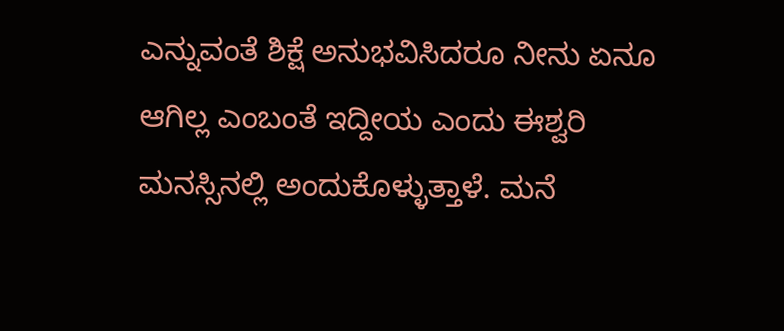ಎನ್ನುವಂತೆ ಶಿಕ್ಷೆ ಅನುಭವಿಸಿದರೂ ನೀನು ಏನೂ ಆಗಿಲ್ಲ ಎಂಬಂತೆ ಇದ್ದೀಯ ಎಂದು ಈಶ್ವರಿ ಮನಸ್ಸಿನಲ್ಲಿ ಅಂದುಕೊಳ್ಳುತ್ತಾಳೆ. ಮನೆ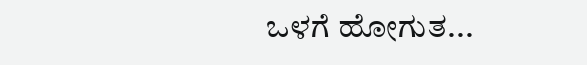ಒಳಗೆ ಹೋಗುತ...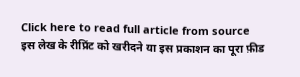Click here to read full article from source
इस लेख के रीप्रिंट को खरीदने या इस प्रकाशन का पूरा फ़ीड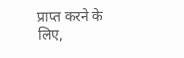प्राप्त करने के लिए,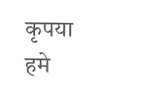कृपया
हमे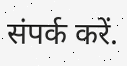संपर्क करें.